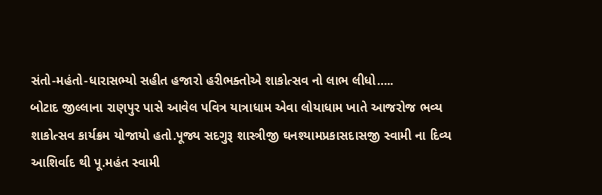સંતો-મહંતો-ધારાસભ્યો સહીત હજારો હરીભક્તોએ શાકોત્સવ નો લાભ લીધો…..
બોટાદ જીલ્લાના રાણપુર પાસે આવેલ પવિત્ર યાત્રાધામ એવા લોયાધામ ખાતે આજરોજ ભવ્ય શાકોત્સવ કાર્યક્રમ યોજાયો હતો.પૂજ્ય સદગુરૂ શાસ્ત્રીજી ઘનશ્યામપ્રકાસદાસજી સ્વામી ના દિવ્ય આશિર્વાદ થી પૂ.મહંત સ્વામી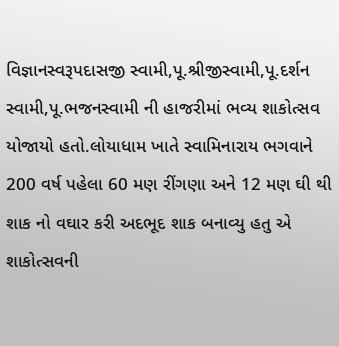વિજ્ઞાનસ્વરૂપદાસજી સ્વામી,પૂ.શ્રીજીસ્વામી,પૂ.દર્શન સ્વામી,પૂ.ભજનસ્વામી ની હાજરીમાં ભવ્ય શાકોત્સવ યોજાયો હતો.લોયાધામ ખાતે સ્વામિનારાય ભગવાને 200 વર્ષ પહેલા 60 મણ રીંગણા અને 12 મણ ઘી થી શાક નો વઘાર કરી અદભૂદ શાક બનાવ્યુ હતુ એ શાકોત્સવની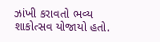ઝાંખી કરાવતો ભવ્ય શાકોત્સવ યોજાયો હતો.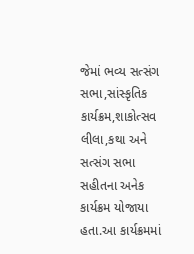જેમાં ભવ્ય સત્સંગ સભા,સાંસ્કૃતિક કાર્યક્રમ,શાકોત્સવ લીલા,કથા અને સત્સંગ સભા સહીતના અનેક કાર્યક્રમ યોજાયા હતા.આ કાર્યક્રમમાં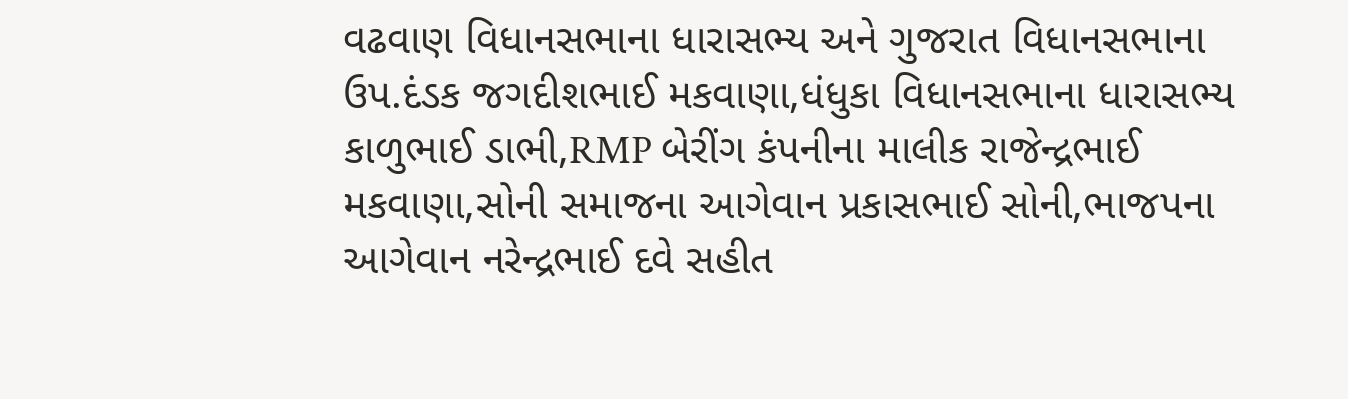વઢવાણ વિધાનસભાના ધારાસભ્ય અને ગુજરાત વિધાનસભાના ઉપ.દંડક જગદીશભાઈ મકવાણા,ધંધુકા વિધાનસભાના ધારાસભ્ય કાળુભાઈ ડાભી,RMP બેરીંગ કંપનીના માલીક રાજેન્દ્રભાઈ મકવાણા,સોની સમાજના આગેવાન પ્રકાસભાઈ સોની,ભાજપના આગેવાન નરેન્દ્રભાઈ દવે સહીત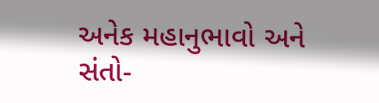અનેક મહાનુભાવો અને સંતો-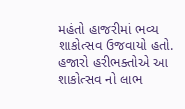મહંતો હાજરીમાં ભવ્ય શાકોત્સવ ઉજવાયો હતો. હજારો હરીભક્તોએ આ શાકોત્સવ નો લાભ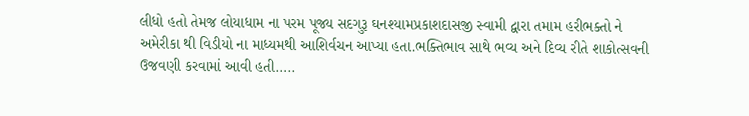લીધો હતો તેમજ લોયાધામ ના પરમ પૂજ્ય સદગુરૂ ઘનશ્યામપ્રકાશદાસજી સ્વામી દ્વારા તમામ હરીભક્તો ને અમેરીકા થી વિડીયો ના માધ્યમથી આશિર્વચન આપ્યા હતા.ભક્તિભાવ સાથે ભવ્ય અને દિવ્ય રીતે શાકોત્સવની ઉજવણી કરવામાં આવી હતી…..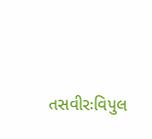તસવીરઃવિપુલ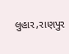લુહાર,રાણપુર